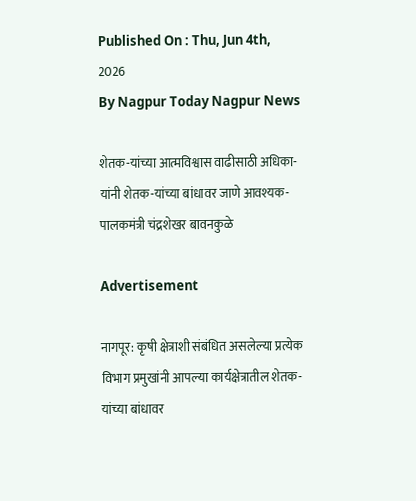Published On : Thu, Jun 4th, 2026
By Nagpur Today Nagpur News

शेतक-यांच्या आत्मविश्वास वाढीसाठी अधिका-यांनी शेतक-यांच्या बांधावर जाणे आवश्यक- पालकमंत्री चंद्रशेखर बावनकुळे

Advertisement

नागपूर: कृषी क्षेत्राशी संबंधित असलेल्या प्रत्येक विभाग प्रमुखांनी आपल्या कार्यक्षेत्रातील शेतक-यांच्या बांधावर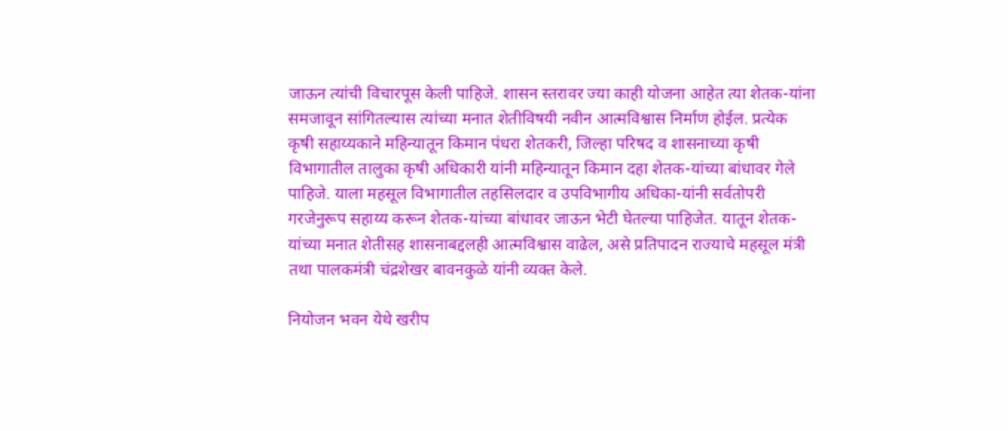जाऊन त्यांची विचारपूस केली पाहिजे. शासन स्तरावर ज्या काही योजना आहेत त्या शेतक-यांना समजावून सांगितल्यास त्यांच्या मनात शेतीविषयी नवीन आत्मविश्वास निर्माण होईल. प्रत्येक कृषी सहाय्यकाने महिन्यातून किमान पंधरा शेतकरी, जिल्हा परिषद व शासनाच्या कृषी विभागातील तालुका कृषी अधिकारी यांनी महिन्यातून किमान दहा शेतक-यांच्या बांधावर गेले पाहिजे. याला महसूल विभागातील तहसिलदार व उपविभागीय अधिका-यांनी सर्वतोपरी गरजेनुरूप सहाय्य करून शेतक-यांच्या बांधावर जाऊन भेटी घेतल्या पाहिजेत. यातून शेतक-यांच्या मनात शेतीसह शासनाबद्दलही आत्मविश्वास वाढेल, असे प्रतिपादन राज्याचे महसूल मंत्री तथा पालकमंत्री चंद्रशेखर बावनकुळे यांनी व्यक्त केले.

नियोजन भवन येथे खरीप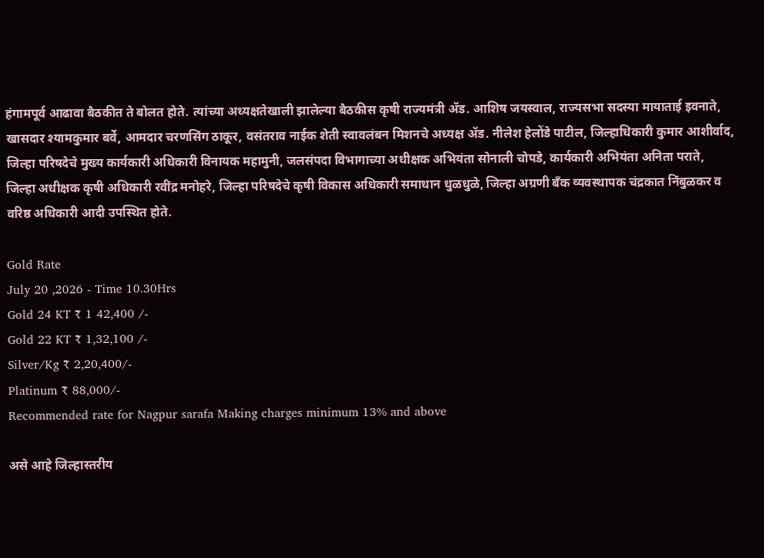हंगामपूर्व आढावा बैठकीत ते बोलत होते. त्यांच्या अध्यक्षतेखाली झालेल्या बैठकीस कृषी राज्यमंत्री ॲड. आशिष जयस्वाल, राज्यसभा सदस्या मायाताई इवनाते, खासदार श्यामकुमार बर्वे, आमदार चरणसिंग ठाकूर, वसंतराव नाईक शेती स्वावलंबन मिशनचे अध्यक्ष ॲड. नीलेश हेलोंडे पाटील, जिल्हाधिकारी कुमार आशीर्वाद, जिल्हा परिषदेचे मुख्य कार्यकारी अधिकारी विनायक महामुनी, जलसंपदा विभागाच्या अधीक्षक अभियंता सोनाली चोपडे, कार्यकारी अभियंता अनिता पराते, जिल्हा अधीक्षक कृषी अधिकारी रवींद्र मनोहरे, जिल्हा परिषदेचे कृषी विकास अधिकारी समाधान धुळधुळे, जिल्हा अग्रणी बँक व्यवस्थापक चंद्रकात निंबुळकर व वरिष्ठ अधिकारी आदी उपस्थित होते.

Gold Rate
July 20 ,2026 - Time 10.30Hrs
Gold 24 KT ₹ 1 42,400 /-
Gold 22 KT ₹ 1,32,100 /-
Silver/Kg ₹ 2,20,400/-
Platinum ₹ 88,000/-
Recommended rate for Nagpur sarafa Making charges minimum 13% and above

असे आहे जिल्हास्तरीय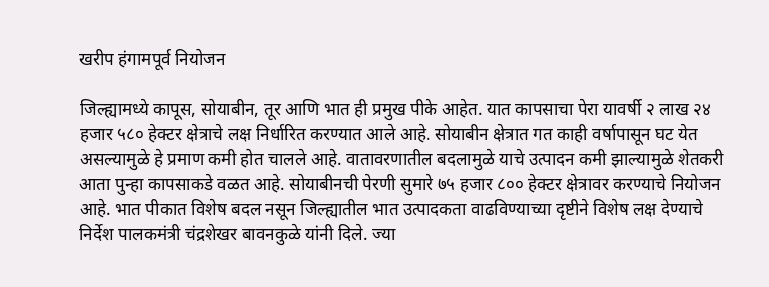खरीप हंगामपूर्व नियोजन

जिल्ह्यामध्ये कापूस, सोयाबीन, तूर आणि भात ही प्रमुख पीके आहेत. यात कापसाचा पेरा यावर्षी २ लाख २४ हजार ५८० हेक्टर क्षेत्राचे लक्ष निर्धारित करण्यात आले आहे. सोयाबीन क्षेत्रात गत काही वर्षापासून घट येत असल्यामुळे हे प्रमाण कमी होत चालले आहे. वातावरणातील बदलामुळे याचे उत्पादन कमी झाल्यामुळे शेतकरी आता पुन्हा कापसाकडे वळत आहे. सोयाबीनची पेरणी सुमारे ७५ हजार ८०० हेक्टर क्षेत्रावर करण्याचे नियोजन आहे. भात पीकात विशेष बदल नसून जिल्ह्यातील भात उत्पादकता वाढविण्याच्या दृष्टीने विशेष लक्ष देण्याचे निर्देश पालकमंत्री चंद्रशेखर बावनकुळे यांनी दिले. ज्या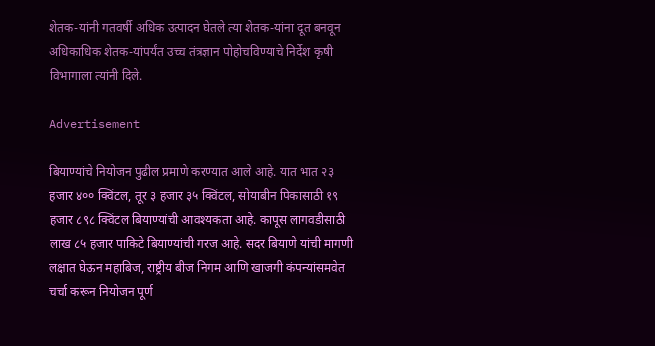शेतक-यांनी गतवर्षी अधिक उत्पादन घेतले त्या शेतक-यांना दूत बनवून अधिकाधिक शेतक-यांपर्यंत उच्च तंत्रज्ञान पोहोचविण्याचे निर्देश कृषी विभागाला त्यांनी दिले.

Advertisement

बियाण्यांचे नियोजन पुढील प्रमाणे करण्यात आले आहे. यात भात २३ हजार ४०० क्विंटल, तूर ३ हजार ३५ क्विंटल, सोयाबीन पिकासाठी १९ हजार ८९८ क्विंटल बियाण्यांची आवश्यकता आहे. कापूस लागवडीसाठी लाख ८५ हजार पाकिटे बियाण्यांची गरज आहे. सदर बियाणे यांची मागणी लक्षात घेऊन महाबिज, राष्ट्रीय बीज निगम आणि खाजगी कंपन्यांसमवेत चर्चा करून नियोजन पूर्ण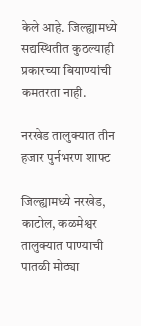केले आहे. जिल्ह्यामध्ये सद्यस्थितीत कुठल्याही प्रकारच्या बियाण्यांची कमतरता नाही.

नरखेड तालुक्यात तीन हजार पुर्नभरण शाफ्ट

जिल्ह्यामध्ये नरखेड, काटोल, कळमेश्वर तालुक्यात पाण्याची पातळी मोठ्या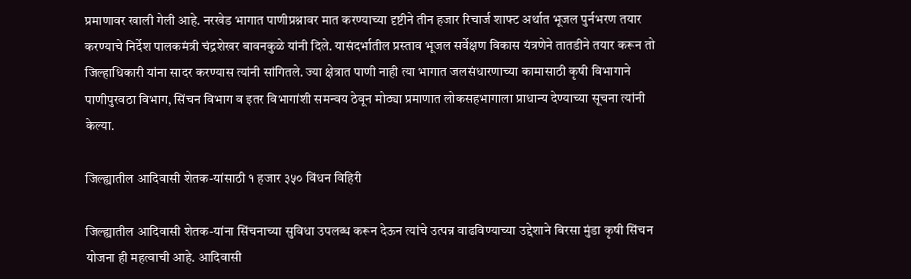प्रमाणावर खाली गेली आहे. नरखेड भागात पाणीप्रश्नावर मात करण्याच्या दृष्टीने तीन हजार रिचार्ज शाफ्ट अर्थात भूजल पुर्नभरण तयार करण्याचे निर्देश पालकमंत्री चंद्रशेखर बावनकुळे यांनी दिले. यासंदर्भातील प्रस्ताव भूजल सर्वेक्षण विकास यंत्रणेने तातडीने तयार करून तो जिल्हाधिकारी यांना सादर करण्यास त्यांनी सांगितले. ज्या क्षेत्रात पाणी नाही त्या भागात जलसंधारणाच्या कामासाठी कृषी विभागाने पाणीपुरवठा विभाग, सिंचन विभाग व इतर विभागांशी समन्वय ठेवून मोठ्या प्रमाणात लोकसहभागाला प्राधान्य देण्याच्या सूचना त्यांनी केल्या.

जिल्ह्यातील आदिवासी शेतक-यांसाठी १ हजार ३५० विंधन विहिरी

जिल्ह्यातील आदिवासी शेतक-यांना सिंचनाच्या सुविधा उपलब्ध करून देऊन त्यांचे उत्पन्न वाढविण्याच्या उद्देशाने बिरसा मुंडा कृषी सिंचन योजना ही महत्वाची आहे. आदिवासी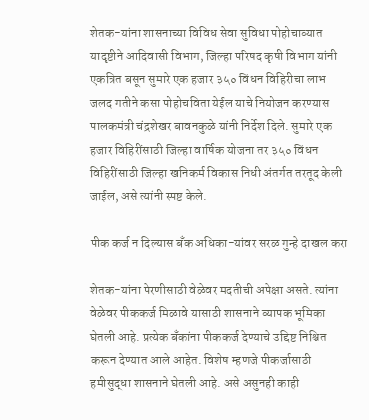शेतक-यांना शासनाच्या विविध सेवा सुविधा पोहोचाव्यात यादृष्टीने आदिवासी विभाग, जिल्हा परिषद कृषी विभाग यांनी एकत्रित बसून सुमारे एक हजार ३५० विंधन विहिरीचा लाभ जलद गतीने कसा पोहोचविता येईल याचे नियोजन करण्यास पालकमंत्री चंद्रशेखर बावनकुळे यांनी निर्देश दिले. सुमारे एक हजार विहिरींसाठी जिल्हा वार्षिक योजना तर ३५० विंधन विहिरींसाठी जिल्हा खनिकर्म विकास निधी अंतर्गत तरतूद केली जाईल, असे त्यांनी स्पष्ट केले.

पीक कर्ज न दिल्यास बँक अधिका-यांवर सरळ गुन्हे दाखल करा

शेतक-यांना पेरणीसाठी वेळेवर मदतीची अपेक्षा असते. त्यांना वेळेवर पीककर्ज मिळावे यासाठी शासनाने व्यापक भूमिका घेतली आहे. प्रत्येक बँकांना पीककर्ज देण्याचे उद्दिष्ट निश्चित करून देण्यात आले आहेत. विशेष म्हणजे पीकर्जासाठी हमीसुद्धा शासनाने घेतली आहे. असे असुनही काही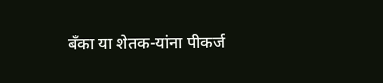बँका या शेतक-यांना पीकर्ज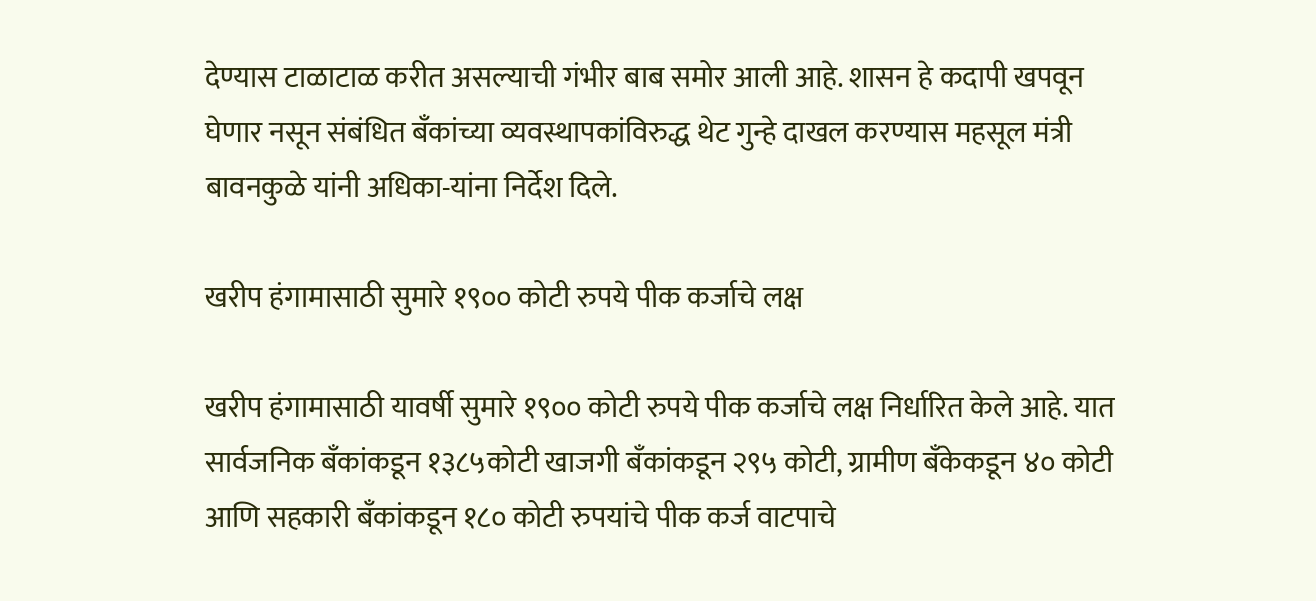देण्यास टाळाटाळ करीत असल्याची गंभीर बाब समोर आली आहे. शासन हे कदापी खपवून घेणार नसून संबंधित बँकांच्या व्यवस्थापकांविरुद्ध थेट गुन्हे दाखल करण्यास महसूल मंत्री बावनकुळे यांनी अधिका-यांना निर्देश दिले.

खरीप हंगामासाठी सुमारे १९०० कोटी रुपये पीक कर्जाचे लक्ष

खरीप हंगामासाठी यावर्षी सुमारे १९०० कोटी रुपये पीक कर्जाचे लक्ष निर्धारित केले आहे. यात सार्वजनिक बँकांकडून १३८५कोटी खाजगी बँकांकडून २९५ कोटी, ग्रामीण बँकेकडून ४० कोटी आणि सहकारी बँकांकडून १८० कोटी रुपयांचे पीक कर्ज वाटपाचे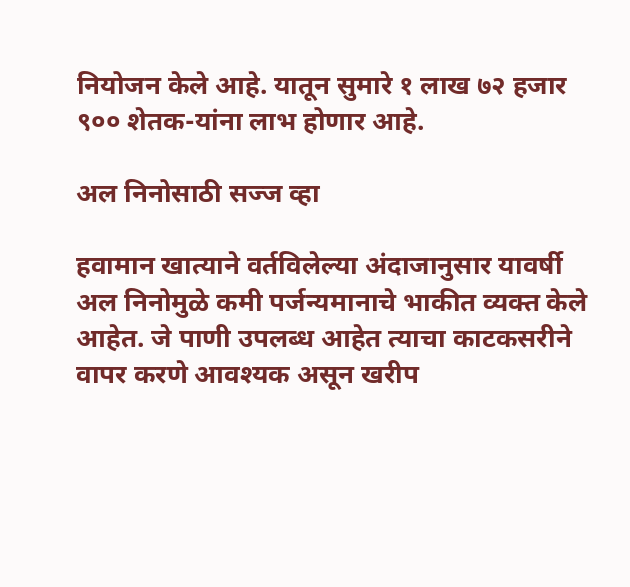नियोजन केले आहे. यातून सुमारे १ लाख ७२ हजार ९०० शेतक-यांना लाभ होणार आहे.

अल निनोसाठी सज्ज व्हा

हवामान खात्याने वर्तविलेल्या अंदाजानुसार यावर्षी अल निनोमुळे कमी पर्जन्यमानाचे भाकीत व्यक्त केले आहेत. जे पाणी उपलब्ध आहेत त्याचा काटकसरीने वापर करणे आवश्यक असून खरीप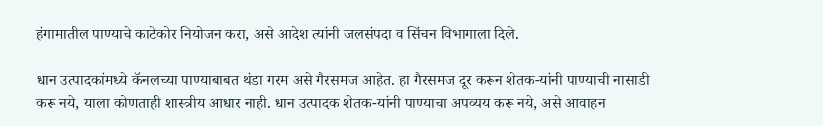हंगामातील पाण्याचे काटेकोर नियोजन करा, असे आदेश त्यांनी जलसंपदा व सिंचन विभागाला दिले.

धान उत्पादकांमध्ये कॅनलच्या पाण्याबाबत थंडा गरम असे गैरसमज आहेत. हा गैरसमज दूर करून शेतक-यांनी पाण्याची नासाडी करू नये, याला कोणताही शास्त्रीय आधार नाही. धान उत्पादक शेतक-यांनी पाण्याचा अपव्यय करू नये, असे आवाहन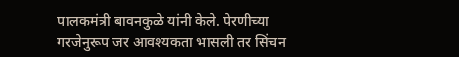पालकमंत्री बावनकुळे यांनी केले. पेरणीच्या गरजेनुरूप जर आवश्यकता भासली तर सिंचन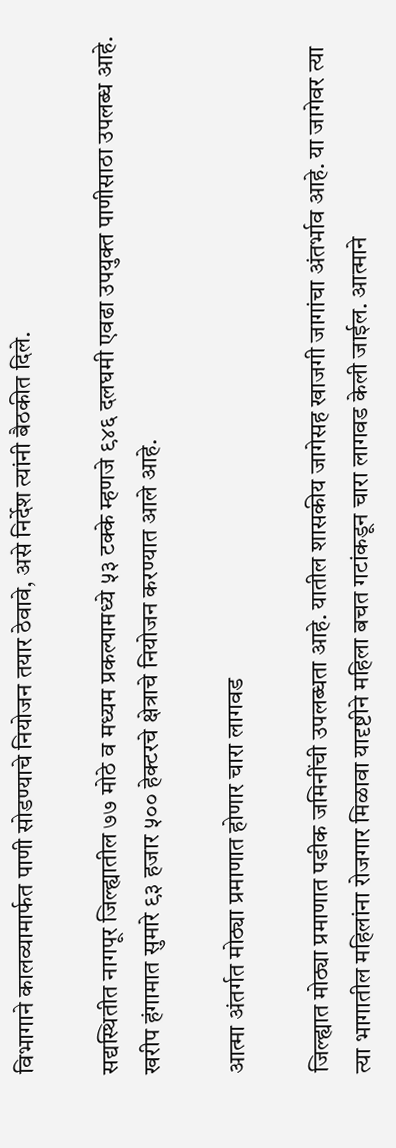विभागाने कालव्यामार्फत पाणी सोडण्याचे नियोजन तयार ठेवावे, असे निर्देश त्यांनी बैठकीत दिले.

सद्यस्थितीत नागपूर जिल्ह्यातील ७७ मोठे व मध्यम प्रकल्पामध्ये ५३ टक्के म्हणजे ९४६ दलघमी एवढा उपयुक्त पाणीसाठा उपलब्ध आहे. खरीप हंगामात सुमारे ९३ हजार ५०० हेक्टरचे क्षेत्राचे नियोजन करण्यात आले आहे.

आत्मा अंतर्गत मोठ्या प्रमाणात होणार चारा लागवड

जिल्ह्यात मोठ्या प्रमाणात पडीक जमिनींची उपलब्धता आहे. यातील शासकीय जागेसह खाजगी जागांचा अंतर्भाव आहे. या जागेवर त्या त्या भागातील महिलांना रोजगार मिळावा यादृष्टीने महिला बचत गटांकडून चारा लागवड केली जाईल. आत्माने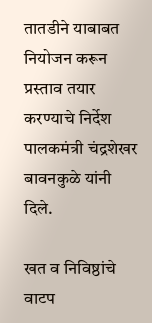तातडीने याबाबत नियोजन करून प्रस्ताव तयार करण्याचे निर्देश पालकमंत्री चंद्रशेखर बावनकुळे यांनी दिले.

खत व निविष्ठांचे वाटप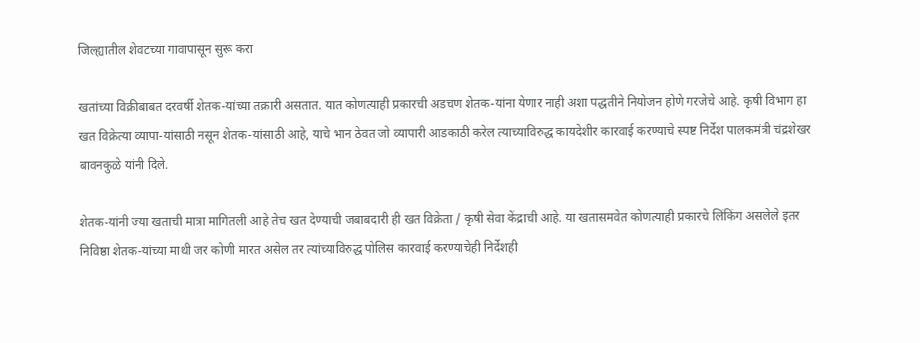जिल्ह्यातील शेवटच्या गावापासून सुरू करा

खतांच्या विक्रीबाबत दरवर्षी शेतक-यांच्या तक्रारी असतात. यात कोणत्याही प्रकारची अडचण शेतक-यांना येणार नाही अशा पद्धतीने नियोजन होणे गरजेचे आहे. कृषी विभाग हा खत विक्रेत्या व्यापा-यांसाठी नसून शेतक-यांसाठी आहे, याचे भान ठेवत जो व्यापारी आडकाठी करेल त्याच्याविरुद्ध कायदेशीर कारवाई करण्याचे स्पष्ट निर्देश पालकमंत्री चंद्रशेखर बावनकुळे यांनी दिले.

शेतक-यांनी ज्या खताची मात्रा मागितली आहे तेच खत देण्याची जबाबदारी ही खत विक्रेता / कृषी सेवा केंद्राची आहे. या खतासमवेत कोणत्याही प्रकारचे लिंकिंग असलेले इतर निविष्ठा शेतक-यांच्या माथी जर कोणी मारत असेल तर त्यांच्याविरुद्ध पोलिस कारवाई करण्याचेही निर्देशही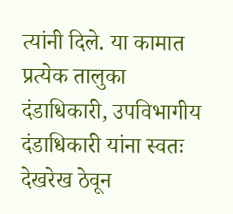त्यांनी दिले. या कामात प्रत्येक तालुका दंडाधिकारी, उपविभागीय दंडाधिकारी यांना स्वतः देखरेख ठेवून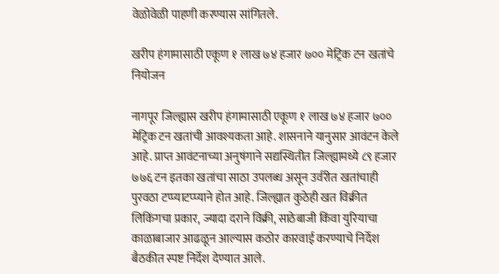वेळोवेळी पाहणी करण्यास सांगितले.

खरीप हंगामासाठी एकूण १ लाख ७४ हजार ७०० मेट्रिक टन खतांचे नियोजन

नागपूर जिल्ह्यास खरीप हंगामासाठी एकूण १ लाख ७४ हजार ७०० मेट्रिक टन खतांची आवश्यकता आहे. शासनाने यानुसार आवंटन केले आहे. प्राप्त आवंटनाच्या अनुषंगाने सद्यस्थितीत जिल्ह्यामध्ये ८९ हजार ७७६ टन इतका खतांचा साठा उपलब्ध असून उर्वरीत खतांचाही पुरवठा टप्प्याटप्प्याने होत आहे. जिल्ह्यात कुठेही खत विक्रीत लिकिंगचा प्रकार, ज्यादा दराने विक्री, साठेबाजी किंवा युरियाचा काळाबाजार आढळून आल्यास कठोर कारवाई करण्याचे निर्देश बैठकीत स्पष्ट निर्देश देण्यात आले.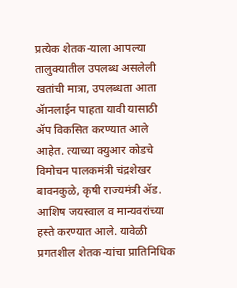प्रत्येक शेतक-याला आपल्या तालुक्यातील उपलब्ध असलेली खतांची मात्रा, उपलब्धता आता ॲानलाईन पाहता यावी यासाठी ॲप विकसित करण्यात आले आहेत. त्याच्या क्युआर कोडचे विमोचन पालकमंत्री चंद्रशेखर बावनकुळे, कृषी राज्यमंत्री ॲड. आशिष जयस्वाल व मान्यवरांच्या हस्ते करण्यात आले. यावेळी प्रगतशील शेतक-यांचा प्रातिनिधिक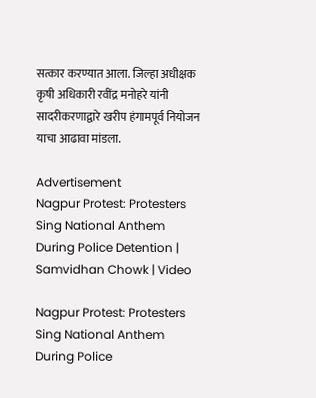सत्कार करण्यात आला. जिल्हा अधीक्षक कृषी अधिकारी रवींद्र मनोहरे यांनी सादरीकरणाद्वारे खरीप हंगामपूर्व नियोजन याचा आढावा मांडला.

Advertisement
Nagpur Protest: Protesters Sing National Anthem During Police Detention | Samvidhan Chowk | Video

Nagpur Protest: Protesters Sing National Anthem During Police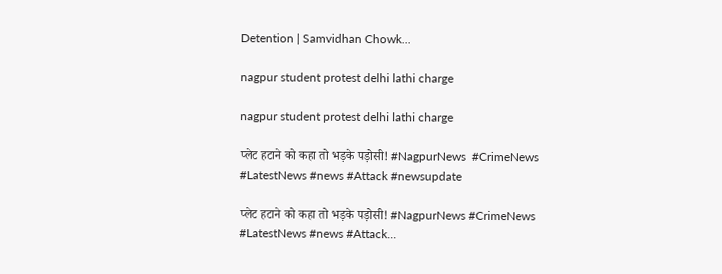Detention | Samvidhan Chowk...

nagpur student protest delhi lathi charge

nagpur student protest delhi lathi charge

प्लेट हटाने को कहा तो भड़के पड़ोसी! #NagpurNews  #CrimeNews  #LatestNews #news #Attack #newsupdate

प्लेट हटाने को कहा तो भड़के पड़ोसी! #NagpurNews #CrimeNews #LatestNews #news #Attack...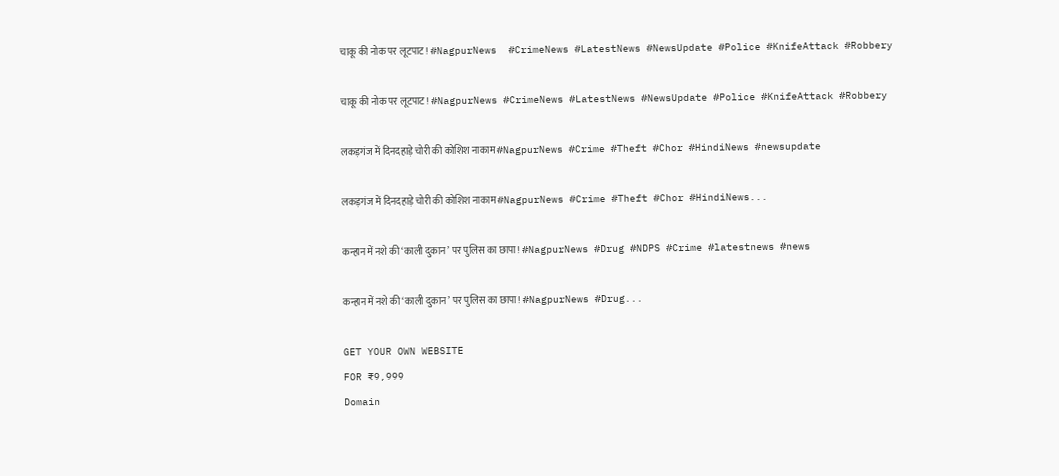चाकू की नोक पर लूटपाट! #NagpurNews  #CrimeNews #LatestNews #NewsUpdate #Police #KnifeAttack #Robbery

चाकू की नोक पर लूटपाट! #NagpurNews #CrimeNews #LatestNews #NewsUpdate #Police #KnifeAttack #Robbery

लकड़गंज में दिनदहाड़े चोरी की कोशिश नाकाम #NagpurNews #Crime #Theft #Chor #HindiNews #newsupdate

लकड़गंज में दिनदहाड़े चोरी की कोशिश नाकाम #NagpurNews #Crime #Theft #Chor #HindiNews...

कन्हान में नशे की ‘काली दुकान’ पर पुलिस का छापा! #NagpurNews #Drug #NDPS #Crime #latestnews #news

कन्हान में नशे की ‘काली दुकान’ पर पुलिस का छापा! #NagpurNews #Drug...

GET YOUR OWN WEBSITE
FOR ₹9,999
Domain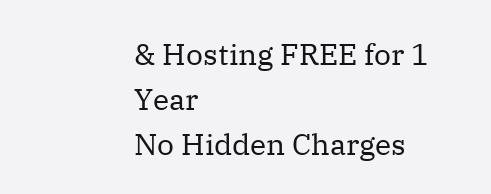& Hosting FREE for 1 Year
No Hidden Charges